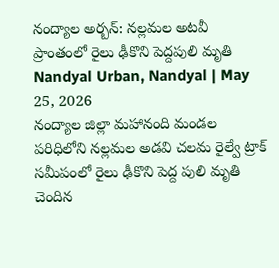నంద్యాల అర్బన్: నల్లమల అటవీ ప్రాంతంలో రైలు ఢీకొని పెద్దపులి మృతి
Nandyal Urban, Nandyal | May 25, 2026
నంద్యాల జిల్లా మహానంది మండల పరిధిలోని నల్లమల అడవి చలమ రైల్వే ట్రాక్ సమీపంలో రైలు ఢీకొని పెద్ద పులి మృతి చెందిన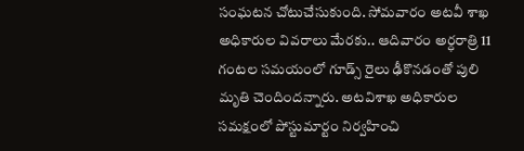సంఘటన చోటుచేసుకుంది. సోమవారం అటవీ శాఖ అధికారుల వివరాలు మేరకు.. ఆదివారం అర్ధరాత్రి 11 గంటల సమయంలో గూడ్స్ రైలు ఢీకొనడంతో పులి మృతి చెందిందన్నారు. అటవిశాఖ అధికారుల సమక్షంలో పోస్టుమార్టం నిర్వహించి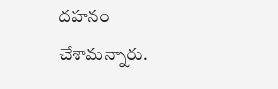దహనం చేశామన్నారు.